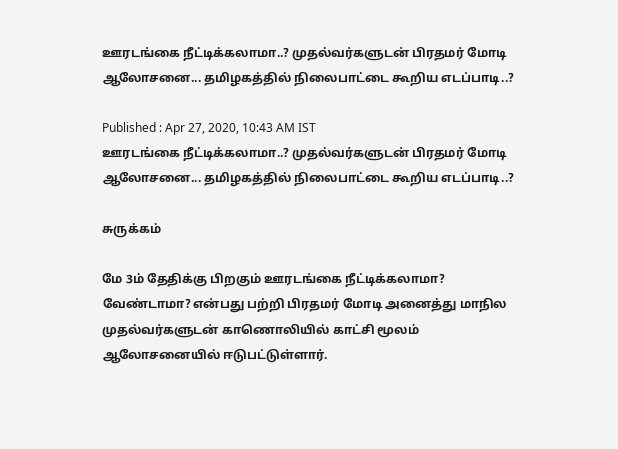ஊரடங்கை நீட்டிக்கலாமா..? முதல்வர்களுடன் பிரதமர் மோடி ஆலோசனை... தமிழகத்தில் நிலைபாட்டை கூறிய எடப்பாடி..?

Published : Apr 27, 2020, 10:43 AM IST
ஊரடங்கை நீட்டிக்கலாமா..? முதல்வர்களுடன் பிரதமர் மோடி ஆலோசனை... தமிழகத்தில் நிலைபாட்டை கூறிய எடப்பாடி..?

சுருக்கம்

மே 3ம் தேதிக்கு பிறகும் ஊரடங்கை நீட்டிக்கலாமா? வேண்டாமா? என்பது பற்றி பிரதமர் மோடி அனைத்து மாநில முதல்வர்களுடன் காணொலியில் காட்சி மூலம் ஆலோசனையில் ஈடுபட்டுள்ளார்.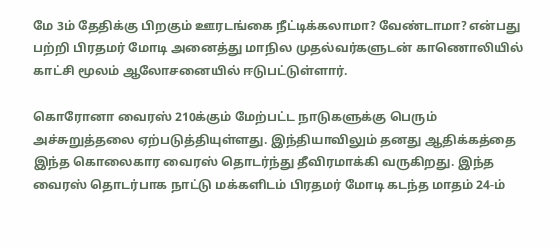மே 3ம் தேதிக்கு பிறகும் ஊரடங்கை நீட்டிக்கலாமா? வேண்டாமா? என்பது பற்றி பிரதமர் மோடி அனைத்து மாநில முதல்வர்களுடன் காணொலியில் காட்சி மூலம் ஆலோசனையில் ஈடுபட்டுள்ளார்.

கொரோனா வைரஸ் 210க்கும் மேற்பட்ட நாடுகளுக்கு பெரும் அச்சுறுத்தலை ஏற்படுத்தியுள்ளது. இந்தியாவிலும் தனது ஆதிக்கத்தை இந்த கொலைகார வைரஸ் தொடர்ந்து தீவிரமாக்கி வருகிறது. இந்த வைரஸ் தொடர்பாக நாட்டு மக்களிடம் பிரதமர் மோடி கடந்த மாதம் 24-ம்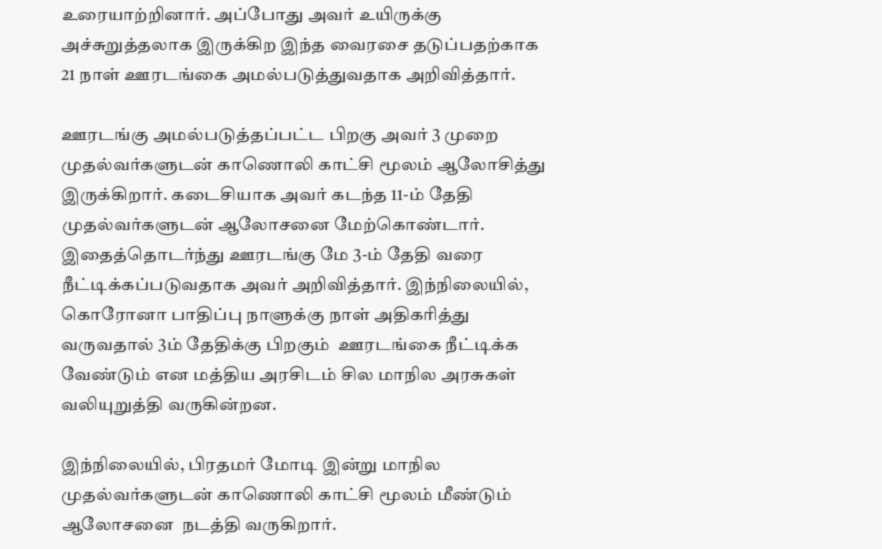உரையாற்றினார். அப்போது அவர் உயிருக்கு அச்சுறுத்தலாக இருக்கிற இந்த வைரசை தடுப்பதற்காக 21 நாள் ஊரடங்கை அமல்படுத்துவதாக அறிவித்தார்.

ஊரடங்கு அமல்படுத்தப்பட்ட பிறகு அவர் 3 முறை முதல்வர்களுடன் காணொலி காட்சி மூலம் ஆலோசித்து இருக்கிறார். கடைசியாக அவர் கடந்த 11-ம் தேதி முதல்வர்களுடன் ஆலோசனை மேற்கொண்டார். இதைத்தொடர்ந்து ஊரடங்கு மே 3-ம் தேதி வரை நீட்டிக்கப்படுவதாக அவர் அறிவித்தார். இந்நிலையில், கொரோனா பாதிப்பு நாளுக்கு நாள் அதிகரித்து வருவதால் 3ம் தேதிக்கு பிறகும்  ஊரடங்கை நீட்டிக்க வேண்டும் என மத்திய அரசிடம் சில மாநில அரசுகள் வலியுறுத்தி வருகின்றன.

இந்நிலையில், பிரதமர் மோடி இன்று மாநில முதல்வர்களுடன் காணொலி காட்சி மூலம் மீண்டும் ஆலோசனை  நடத்தி வருகிறார்.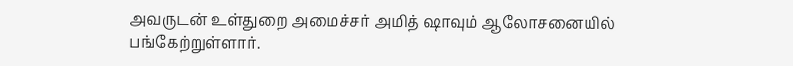அவருடன் உள்துறை அமைச்சர் அமித் ஷாவும் ஆலோசனையில் பங்கேற்றுள்ளார்.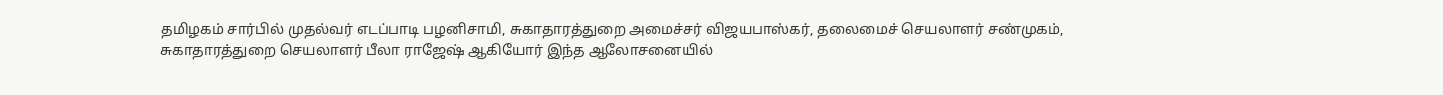தமிழகம் சார்பில் முதல்வர் எடப்பாடி பழனிசாமி, சுகாதாரத்துறை அமைச்சர் விஜயபாஸ்கர், தலைமைச் செயலாளர் சண்முகம், சுகாதாரத்துறை செயலாளர் பீலா ராஜேஷ் ஆகியோர் இந்த ஆலோசனையில்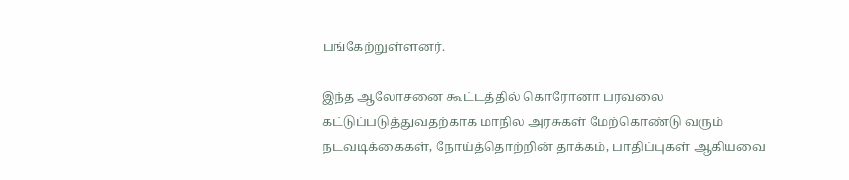பங்கேற்றுள்ளனர்.

இந்த ஆலோசனை கூட்டத்தில் கொரோனா பரவலை கட்டுப்படுத்துவதற்காக மாநில அரசுகள் மேற்கொண்டு வரும் நடவடிக்கைகள், நோய்த்தொற்றின் தாக்கம், பாதிப்புகள் ஆகியவை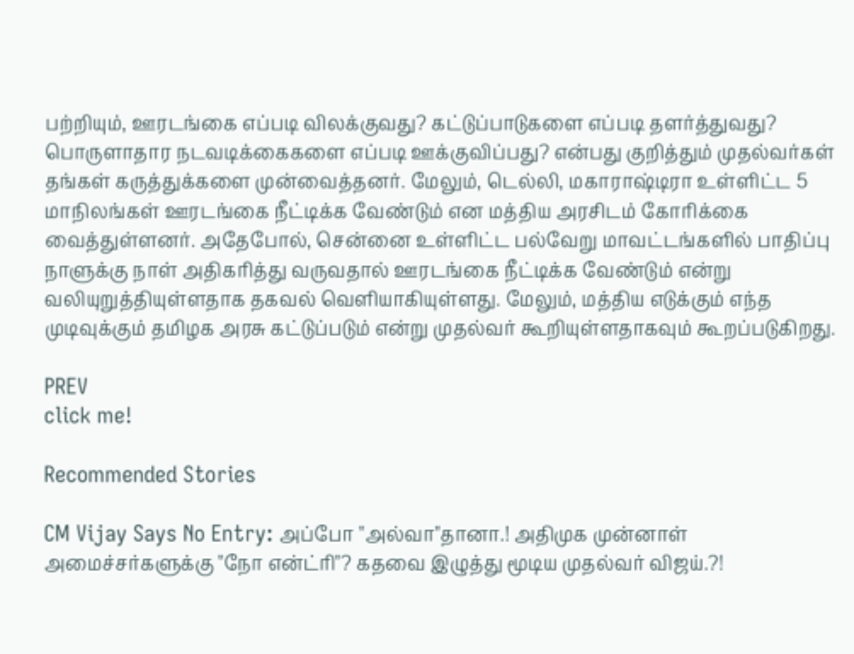பற்றியும், ஊரடங்கை எப்படி விலக்குவது? கட்டுப்பாடுகளை எப்படி தளர்த்துவது? பொருளாதார நடவடிக்கைகளை எப்படி ஊக்குவிப்பது? என்பது குறித்தும் முதல்வர்கள் தங்கள் கருத்துக்களை முன்வைத்தனர். மேலும், டெல்லி, மகாராஷ்டிரா உள்ளிட்ட 5 மாநிலங்கள் ஊரடங்கை நீட்டிக்க வேண்டும் என மத்திய அரசிடம் கோரிக்கை வைத்துள்ளனர். அதேபோல், சென்னை உள்ளிட்ட பல்வேறு மாவட்டங்களில் பாதிப்பு நாளுக்கு நாள் அதிகரித்து வருவதால் ஊரடங்கை நீட்டிக்க வேண்டும் என்று வலியுறுத்தியுள்ளதாக தகவல் வெளியாகியுள்ளது. மேலும், மத்திய எடுக்கும் எந்த முடிவுக்கும் தமிழக அரசு கட்டுப்படும் என்று முதல்வர் கூறியுள்ளதாகவும் கூறப்படுகிறது.

PREV
click me!

Recommended Stories

CM Vijay Says No Entry: அப்போ "அல்வா"தானா.! அதிமுக முன்னாள் அமைச்சர்களுக்கு "நோ என்ட்ரி"? கதவை இழுத்து மூடிய முதல்வர் விஜய்.?!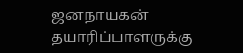ஜனநாயகன் தயாரிப்பாளருக்கு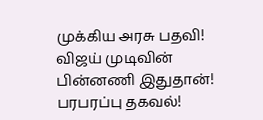முக்கிய அரசு பதவி! விஜய் முடிவின் பின்னணி இதுதான்! பரபரப்பு தகவல்!